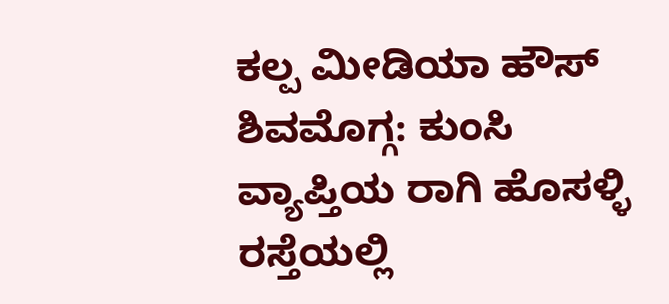ಕಲ್ಪ ಮೀಡಿಯಾ ಹೌಸ್
ಶಿವಮೊಗ್ಗ: ಕುಂಸಿ ವ್ಯಾಪ್ತಿಯ ರಾಗಿ ಹೊಸಳ್ಳಿ ರಸ್ತೆಯಲ್ಲಿ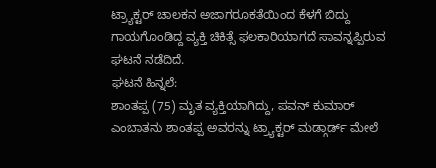ಟ್ರ್ಯಾಕ್ಟರ್ ಚಾಲಕನ ಅಜಾಗರೂಕತೆಯಿಂದ ಕೆಳಗೆ ಬಿದ್ದು ಗಾಯಗೊಂಡಿದ್ದ ವ್ಯಕ್ತಿ ಚಿಕಿತ್ಸೆ ಫಲಕಾರಿಯಾಗದೆ ಸಾವನ್ನಪ್ಪಿರುವ ಘಟನೆ ನಡೆದಿದೆ.
ಘಟನೆ ಹಿನ್ನಲೆ:
ಶಾಂತಪ್ಪ (75) ಮೃತ ವ್ಯಕ್ತಿಯಾಗಿದ್ದು, ಪವನ್ ಕುಮಾರ್ ಎಂಬಾತನು ಶಾಂತಪ್ಪ ಅವರನ್ನು ಟ್ರ್ಯಾಕ್ಟರ್ ಮಡ್ಗಾರ್ಡ್ ಮೇಲೆ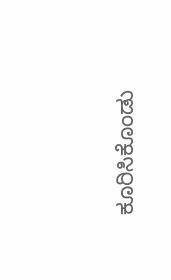ಕೂರಿಸಿಕೊಂಡು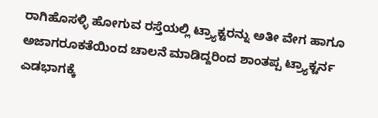ರಾಗಿಹೊಸಳ್ಳಿ ಹೋಗುವ ರಸ್ತೆಯಲ್ಲಿ ಟ್ರ್ಯಾಕ್ಟರನ್ನು ಅತೀ ವೇಗ ಹಾಗೂ ಅಜಾಗರೂಕತೆಯಿಂದ ಚಾಲನೆ ಮಾಡಿದ್ದರಿಂದ ಶಾಂತಪ್ಪ ಟ್ರ್ಯಾಕ್ಟರ್ನ ಎಡಭಾಗಕ್ಕೆ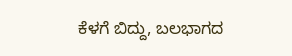ಕೆಳಗೆ ಬಿದ್ದು, ಬಲಭಾಗದ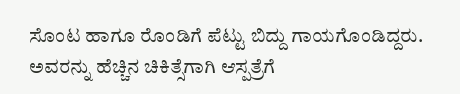ಸೊಂಟ ಹಾಗೂ ರೊಂಡಿಗೆ ಪೆಟ್ಟು ಬಿದ್ದು ಗಾಯಗೊಂಡಿದ್ದರು. ಅವರನ್ನು ಹೆಚ್ಚಿನ ಚಿಕಿತ್ಸೆಗಾಗಿ ಆಸ್ಪತ್ರೆಗೆ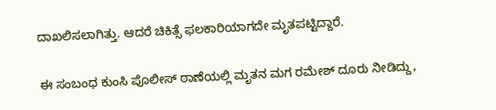ದಾಖಲಿಸಲಾಗಿತ್ತು. ಆದರೆ ಚಿಕಿತ್ಸೆ ಫಲಕಾರಿಯಾಗದೇ ಮೃತಪಟ್ಟಿದ್ದಾರೆ.

ಈ ಸಂಬಂಧ ಕುಂಸಿ ಪೊಲೀಸ್ ಠಾಣೆಯಲ್ಲಿ ಮೃತನ ಮಗ ರಮೇಶ್ ದೂರು ನೀಡಿದ್ದು,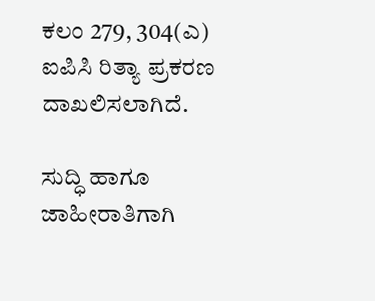ಕಲಂ 279, 304(ಎ) ಐಪಿಸಿ ರಿತ್ಯಾ ಪ್ರಕರಣ ದಾಖಲಿಸಲಾಗಿದೆ.

ಸುದ್ಧಿ ಹಾಗೂ ಜಾಹೀರಾತಿಗಾಗಿ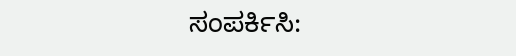ಸಂಪರ್ಕಿಸಿ: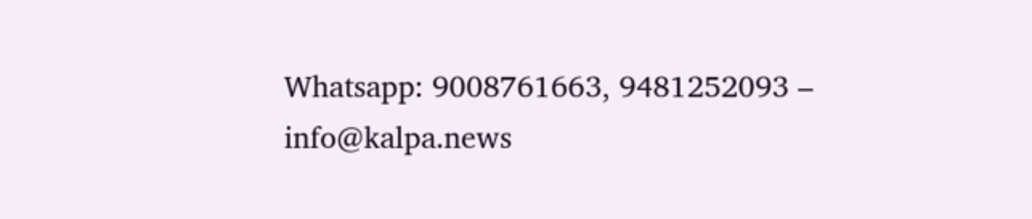Whatsapp: 9008761663, 9481252093 – info@kalpa.news